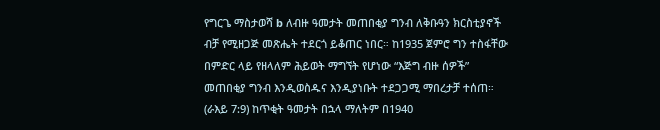የግርጌ ማስታወሻ b ለብዙ ዓመታት መጠበቂያ ግንብ ለቅቡዓን ክርስቲያኖች ብቻ የሚዘጋጅ መጽሔት ተደርጎ ይቆጠር ነበር። ከ1935 ጀምሮ ግን ተስፋቸው በምድር ላይ የዘላለም ሕይወት ማግኘት የሆነው “እጅግ ብዙ ሰዎች” መጠበቂያ ግንብ እንዲወስዱና እንዲያነቡት ተደጋጋሚ ማበረታቻ ተሰጠ። (ራእይ 7:9) ከጥቂት ዓመታት በኋላ ማለትም በ1940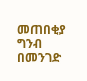መጠበቂያ ግንብ በመንገድ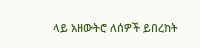ላይ አዘውትሮ ለሰዎች ይበረከት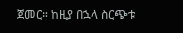ጀመር። ከዚያ በኋላ ስርጭቱ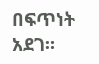በፍጥነት አደገ።